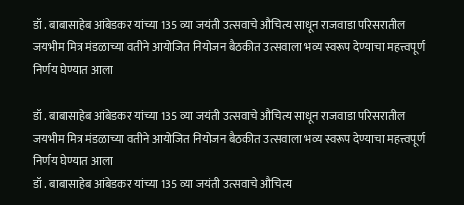डॉ . बाबासाहेब आंबेडकर यांच्या 135 व्या जयंती उत्सवाचे औचित्य साधून राजवाडा परिसरातील जयभीम मित्र मंडळाच्या वतीने आयोजित नियोजन बैठकीत उत्सवाला भव्य स्वरूप देण्याचा महत्त्वपूर्ण निर्णय घेण्यात आला

डॉ . बाबासाहेब आंबेडकर यांच्या 135 व्या जयंती उत्सवाचे औचित्य साधून राजवाडा परिसरातील जयभीम मित्र मंडळाच्या वतीने आयोजित नियोजन बैठकीत उत्सवाला भव्य स्वरूप देण्याचा महत्त्वपूर्ण निर्णय घेण्यात आला
डॉ . बाबासाहेब आंबेडकर यांच्या 135 व्या जयंती उत्सवाचे औचित्य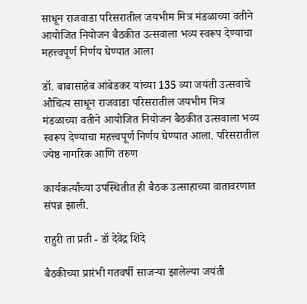साधून राजवाडा परिसरातील जयभीम मित्र मंडळाच्या वतीने आयोजित नियोजन बैठकीत उत्सवाला भव्य स्वरूप देण्याचा महत्त्वपूर्ण निर्णय घेण्यात आला

डॉ. बाबासाहेब आंबेडकर यांच्या 135 व्या जयंती उत्सवाचे औचित्य साधून राजवाडा परिसरातील जयभीम मित्र मंडळाच्या वतीने आयोजित नियोजन बैठकीत उत्सवाला भव्य स्वरूप देण्याचा महत्त्वपूर्ण निर्णय घेण्यात आला. परिसरातील ज्येष्ठ नागरिक आणि तरुण

कार्यकर्त्यांच्या उपस्थितीत ही बैठक उत्साहाच्या वातावरणात संपन्न झाली.

राहुरी ता प्रती - डॉ देवेंद्र शिंदे

बैठकीच्या प्रारंभी गतवर्षी साजऱ्या झालेल्या जयंती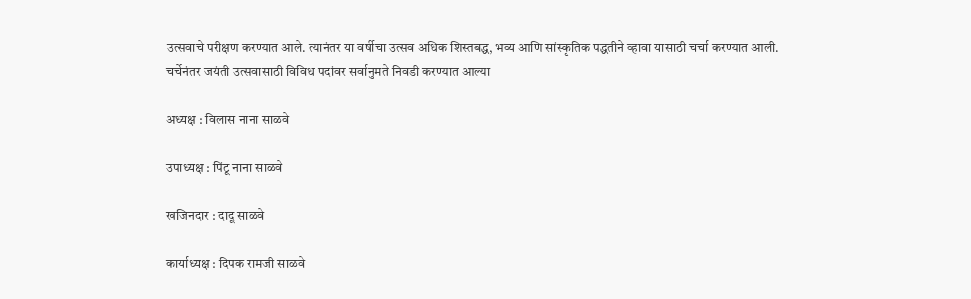उत्सवाचे परीक्षण करण्यात आले. त्यानंतर या वर्षीचा उत्सव अधिक शिस्तबद्ध, भव्य आणि सांस्कृतिक पद्धतीने व्हावा यासाठी चर्चा करण्यात आली. चर्चेनंतर जयंती उत्सवासाठी विविध पदांवर सर्वानुमते निवडी करण्यात आल्या

अध्यक्ष : विलास नाना साळवे

उपाध्यक्ष : पिंटू नाना साळवे

खजिनदार : दादू साळवे

कार्याध्यक्ष : दिपक रामजी साळवे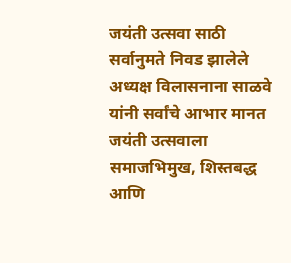जयंती उत्सवा साठी सर्वानुमते निवड झालेले अध्यक्ष विलासनाना साळवे यांनी सर्वांचे आभार मानत जयंती उत्सवाला समाजभिमुख, शिस्तबद्ध आणि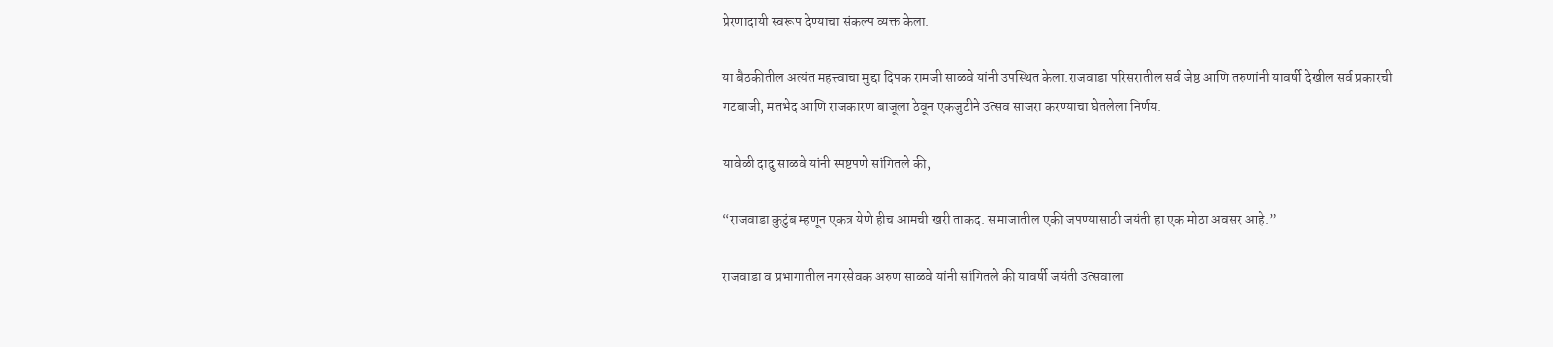प्रेरणादायी स्वरूप देण्याचा संकल्प व्यक्त केला.

या बैठकीतील अत्यंत महत्त्वाचा मुद्दा दिपक रामजी साळवे यांनी उपस्थित केला.राजवाडा परिसरातील सर्व जेष्ठ आणि तरुणांनी यावर्षी देखील सर्व प्रकारची गटबाजी, मतभेद आणि राजकारण बाजूला ठेवून एकजुटीने उत्सव साजरा करण्याचा घेतलेला निर्णय.

यावेळी दादु साळवे यांनी स्पष्टपणे सांगितले की,

“राजवाडा कुटुंब म्हणून एकत्र येणे हीच आमची खरी ताकद. समाजातील एकी जपण्यासाठी जयंती हा एक मोठा अवसर आहे.”

राजवाडा व प्रभागातील नगरसेवक अरुण साळवे यांनी सांगितले की यावर्षी जयंती उत्सवाला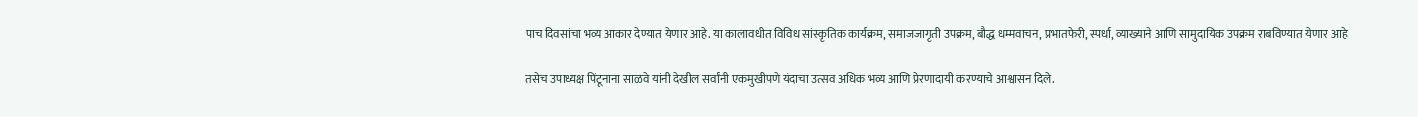पाच दिवसांचा भव्य आकार देण्यात येणार आहे. या कालावधीत विविध सांस्कृतिक कार्यक्रम, समाजजागृती उपक्रम, बौद्ध धम्मवाचन, प्रभातफेरी, स्पर्धा, व्याख्याने आणि सामुदायिक उपक्रम राबविण्यात येणार आहे

तसेच उपाध्यक्ष पिंटूनाना साळवे यांनी देखील सर्वांनी एकमुखीपणे यंदाचा उत्सव अधिक भव्य आणि प्रेरणादायी करण्याचे आश्वासन दिले.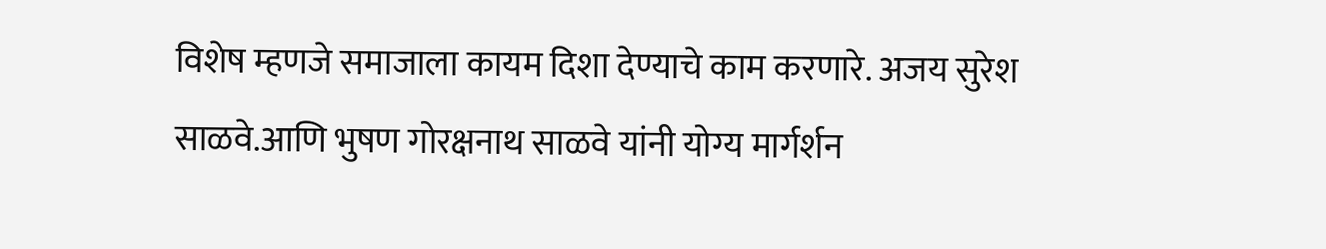विशेष म्हणजे समाजाला कायम दिशा देण्याचे काम करणारे. अजय सुरेश साळवे.आणि भुषण गोरक्षनाथ साळवे यांनी योग्य मार्गर्शन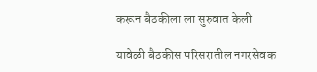करून बैठकीला ला सुरुवात केली

यावेळी बैठकीस परिसरातील नगरसेवक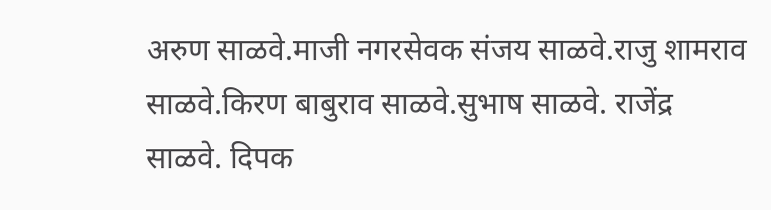अरुण साळवे.माजी नगरसेवक संजय साळवे.राजु शामराव साळवे.किरण बाबुराव साळवे.सुभाष साळवे. राजेंद्र साळवे. दिपक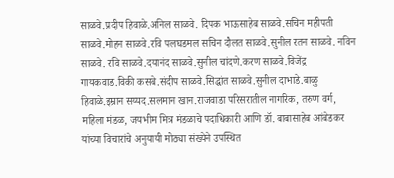साळवे.प्रदीप हिवाळे.अनिल साळवे. दिपक भाऊसाहेब साळवे.सचिन महीपती साळवे.मोहन साळवे.रवि पलघडमल सचिन दौलत साळवे.सुनील रतन साळवे. नविन साळवे. रवि साळवे.दयानंद साळवे.सुनील चांदणे.करण साळवे.विजेंद्र गायकवाड.विकी कसबे.संदीप साळवे.सिद्धांत साळवे.सुनील दाभाडे.बाळु हिवाळे.इम्रान सय्यद.सलमान खान.राजवाडा परिसरातील नागरिक, तरुण वर्ग, महिला मंडळ, जयभीम मित्र मंडळाचे पदाधिकारी आणि डॉ. बाबासाहेब आंबेडकर यांच्या विचारांचे अनुयायी मोठ्या संख्येने उपस्थित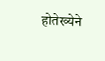होतेख्येने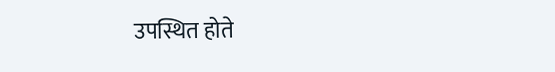उपस्थित होते